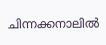ചിന്നക്കനാലില്‍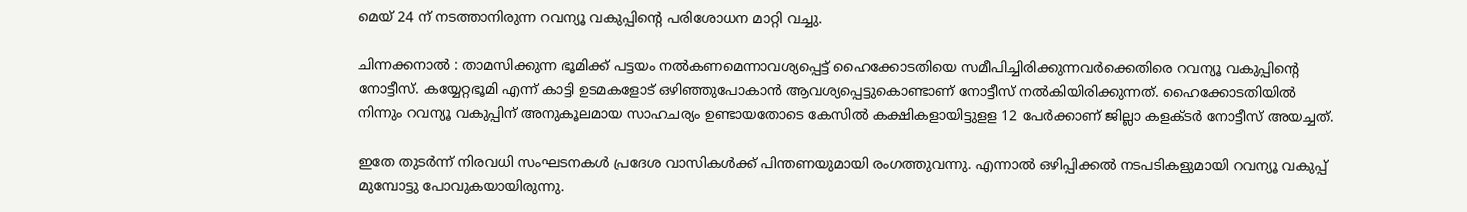മെയ് 24 ന് നടത്താനിരുന്ന റവന്യൂ വകുപ്പിന്റെ പരിശോധന മാറ്റി വച്ചു.

ചിന്നക്കനാല്‍ : താമസിക്കുന്ന ഭൂമിക്ക്‌ പട്ടയം നല്‍കണമെന്നാവശ്യപ്പെട്ട്‌ ഹൈക്കോടതിയെ സമീപിച്ചിരിക്കുന്നവര്‍ക്കെതിരെ റവന്യൂ വകുപ്പിന്റെ നോട്ടീസ്‌. കയ്യേറ്റഭൂമി എന്ന്‌ കാട്ടി ഉടമകളോട്‌ ഒഴിഞ്ഞുപോകാന്‍ ആവശ്യപ്പെട്ടുകൊണ്ടാണ്‌ നോട്ടീസ്‌ നല്‍കിയിരിക്കുന്നത്‌. ഹൈക്കോടതിയില്‍ നിന്നും റവന്യൂ വകുപ്പിന്‌ അനുകൂലമായ സാഹചര്യം ഉണ്ടായതോടെ കേസില്‍ കക്ഷികളായിട്ടുളള 12 പേര്‍ക്കാണ്‌ ജില്ലാ കളക്ടര്‍ നോട്ടീസ്‌ അയച്ചത്‌.

ഇതേ തുടര്‍ന്ന്‌ നിരവധി സംഘടനകള്‍ പ്രദേശ വാസികള്‍ക്ക്‌ പിന്തണയുമായി രംഗത്തുവന്നു. എന്നാല്‍ ഒഴിപ്പിക്കല്‍ നടപടികളുമായി റവന്യൂ വകുപ്പ് മുമ്പോട്ടു പോവുകയായിരുന്നു.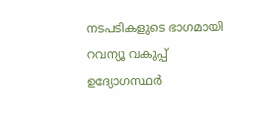നടപടികളുടെ ഭാഗമായി റവന്യൂ വകുപ്പ് ഉദ്യോഗസ്ഥര്‍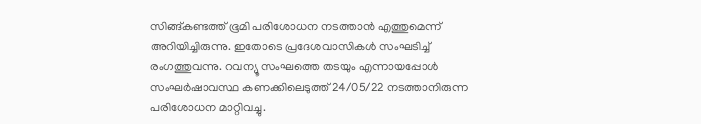സിങ്ങ്‌കണ്ടത്ത്‌ ഭൂമി പരിശോധന നടത്താന്‍ എത്തുമെന്ന്‌ അറിയിച്ചിരുന്നു. ഇതോടെ പ്രദേശവാസികള്‍ സംഘടിച്ച്‌ രംഗത്തുവന്നു. റവന്യൂ സംഘത്തെ തടയും എന്നായപ്പോള്‍ സംഘര്‍ഷാവസ്ഥ കണക്കിലെടുത്ത്‌ 24/05/22 നടത്താനിരുന്ന പരിശോധന മാറ്റിവച്ചു.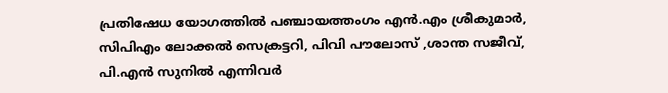പ്രതിഷേധ യോഗത്തില്‍ പഞ്ചായത്തംഗം എന്‍.എം ശ്രീകുമാര്‍, സിപിഎം ലോക്കല്‍ സെക്രട്ടറി, പിവി പൗലോസ്‌ ,ശാന്ത സജീവ്‌, പി.എന്‍ സുനില്‍ എന്നിവര്‍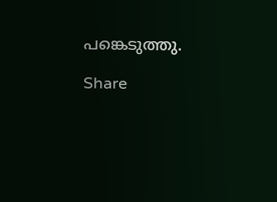പങ്കെടുത്തു.

Share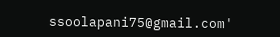ssoolapani75@gmail.com'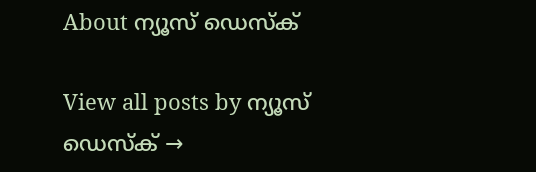About ന്യൂസ് ഡെസ്ക്

View all posts by ന്യൂസ് ഡെസ്ക് →